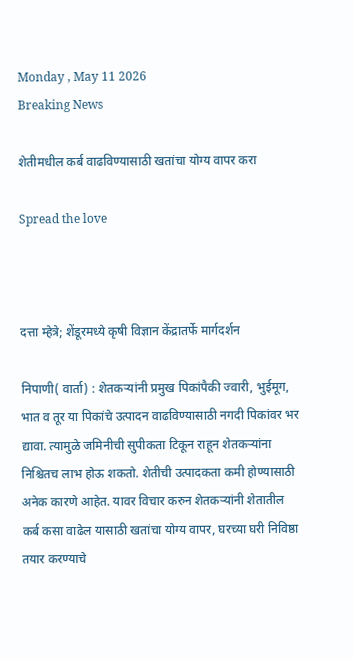Monday , May 11 2026
Breaking News

शेतीमधील कर्ब वाढविण्यासाठी खतांचा योग्य वापर करा

Spread the love



दत्ता म्हेत्रे; शेंडूरमध्ये कृषी विज्ञान केंद्रातर्फे मार्गदर्शन

निपाणी( वार्ता) : शेतकऱ्यांनी प्रमुख पिकांपैकी ज्वारी, भुईमूग, भात व तूर या पिकांचे उत्पादन वाढविण्यासाठी नगदी पिकांवर भर द्यावा. त्यामुळे जमिनीची सुपीकता टिकून राहून शेतकऱ्यांना निश्चितच लाभ होऊ शकतो. शेतीची उत्पादकता कमी होण्यासाठी अनेक कारणे आहेत. यावर विचार करुन शेतकऱ्यांनी शेतातील कर्ब कसा वाढेल यासाठी खतांचा योग्य वापर, घरच्या घरी निविष्ठा तयार करण्याचे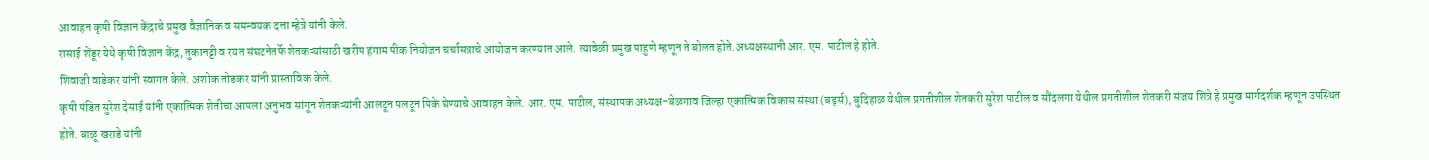आवाहन कृषी विज्ञान केंद्राचे प्रमुख वैज्ञानिक व समन्वयक दत्ता म्हेत्रे यांनी केले.
रासाई शेंडूर येथे कृषी विज्ञान केंद्र, तुकानट्टी व रयत संघटनेतर्फे शेतकऱ्यांसाठी खरीप हंगाम पीक नियोजन चर्चासत्राचे आयोजन करण्यात आले. त्यावेळी प्रमुख पाहुणे म्हणून ते बोलत होते.अध्यक्षस्थानी आर. एम. पाटील हे होते.
शिवाजी वाडेकर यांनी स्वागत केले. अशोक तोडकर यांनी प्रास्ताविक केले.
कृषी पंडित सुरेश देसाई यांनी एकात्मिक शेतीचा आपला अनुभव सांगून शेतकऱ्यांनी आलटून पलटून पिके घेण्याचे आवाहन केले. आर. एम. पाटील, संस्थापक अध्यक्ष-बेळगाव जिल्हा एकात्मिक विकास संस्था (बर्ड्स), बुदिहाळ येथील प्रगतीशील शेतकरी सुरेश पाटील व सौंदलगा येथील प्रगतीशील शेतकरी संजय शिंत्रे हे प्रमुख मार्गदर्शक म्हणून उपस्थित होते. बाळू खराडे यांनी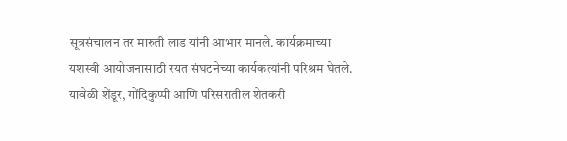सूत्रसंचालन तर मारुती लाड यांनी आभार मानले. कार्यक्रमाच्या यशस्वी आयोजनासाठी रयत संघटनेच्या कार्यकत्यांनी परिश्रम घेतले. यावेळी शेंडूर, गोंदिकुप्पी आणि परिसरातील शेतकरी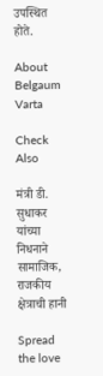उपस्थित होते.

About Belgaum Varta

Check Also

मंत्री डी. सुधाकर यांच्या निधनाने सामाजिक, राजकीय क्षेत्राची हानी

Spread the love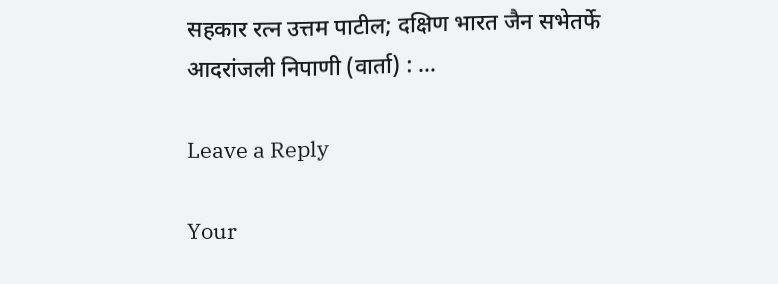सहकार रत्न उत्तम पाटील; दक्षिण भारत जैन सभेतर्फे आदरांजली निपाणी (वार्ता) : …

Leave a Reply

Your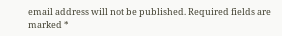email address will not be published. Required fields are marked *